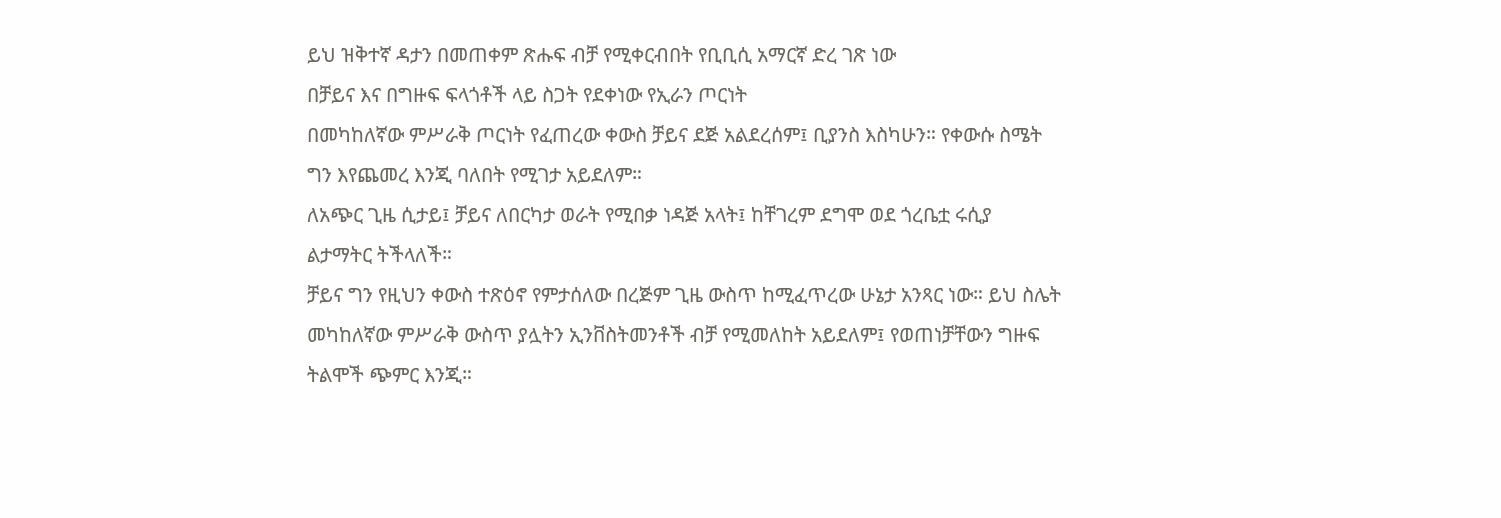ይህ ዝቅተኛ ዳታን በመጠቀም ጽሑፍ ብቻ የሚቀርብበት የቢቢሲ አማርኛ ድረ ገጽ ነው
በቻይና እና በግዙፍ ፍላጎቶች ላይ ስጋት የደቀነው የኢራን ጦርነት
በመካከለኛው ምሥራቅ ጦርነት የፈጠረው ቀውስ ቻይና ደጅ አልደረሰም፤ ቢያንስ እስካሁን። የቀውሱ ስሜት ግን እየጨመረ እንጂ ባለበት የሚገታ አይደለም።
ለአጭር ጊዜ ሲታይ፤ ቻይና ለበርካታ ወራት የሚበቃ ነዳጅ አላት፤ ከቸገረም ደግሞ ወደ ጎረቤቷ ሩሲያ ልታማትር ትችላለች።
ቻይና ግን የዚህን ቀውስ ተጽዕኖ የምታሰለው በረጅም ጊዜ ውስጥ ከሚፈጥረው ሁኔታ አንጻር ነው። ይህ ስሌት መካከለኛው ምሥራቅ ውስጥ ያሏትን ኢንቨስትመንቶች ብቻ የሚመለከት አይደለም፤ የወጠነቻቸውን ግዙፍ ትልሞች ጭምር እንጂ።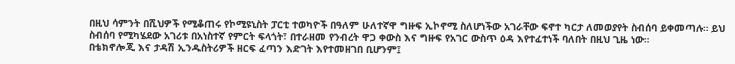በዚህ ሳምንት በሺህዎች የሚቆጠሩ የኮሚዩኒስት ፓርቲ ተወካዮች በዓለም ሁለተኛዋ ግዙፍ ኢኮኖሚ ስለሆነችው አገራቸው ፍኖተ ካርታ ለመወያየት ስብሰባ ይቀመጣሉ። ይህ ስብሰባ የሚካሄደው አገሪቱ በአነስተኛ የምርት ፍላጎት፣ በተራዘመ የንብረት ዋጋ ቀውስ እና ግዙፍ የአገር ውስጥ ዕዳ እየተፈተነች ባለበት በዚህ ጊዜ ነው።
በቴክኖሎጂ እና ታዳሽ ኢንዱስትሪዎች ዘርፍ ፈጣን እድገት እየተመዘገበ ቢሆንም፤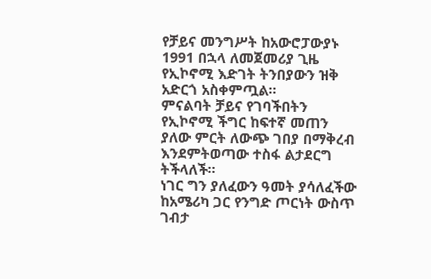የቻይና መንግሥት ከአውሮፓውያኑ 1991 በኋላ ለመጀመሪያ ጊዜ የኢኮኖሚ እድገት ትንበያውን ዝቅ አድርጎ አስቀምጧል።
ምናልባት ቻይና የገባችበትን የኢኮኖሚ ችግር ከፍተኛ መጠን ያለው ምርት ለውጭ ገበያ በማቅረብ እንደምትወጣው ተስፋ ልታደርግ ትችላለች።
ነገር ግን ያለፈውን ዓመት ያሳለፈችው ከአሜሪካ ጋር የንግድ ጦርነት ውስጥ ገብታ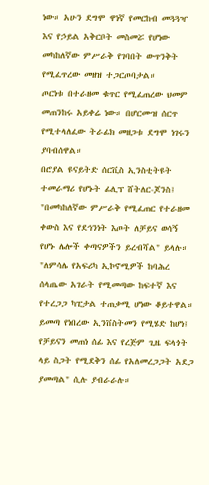ነው። አሁን ደግሞ ዋነኛ የመርከብ መጓጓዣ እና የኃይል አቅርቦት መስመሯ የሆነው መካከለኛው ምሥራቅ የገባበት ውጥንቅት የሚፈጥረው መዘዝ ተጋርጦባታል።
ጦርነቱ በተራዘመ ቁጥር የሚፈጠረው ህመም መጠንከሩ አይቀሬ ነው። በሆርሙዝ ሰርጥ የሚተላለፈው ትራፊክ መዘጋቱ ደግሞ ነገሩን ያባብሰዋል።
በሮያል ዩናይትድ ሰርቪስ ኢንስቲትዩት ተመራማሪ የሆኑት ፊሊፕ ሸትለር-ጆንስ፤ "በመካከለኛው ምሥራቅ የሚፈጠር የተራዘመ ቀውስ እና የደኅንነት እጦት ለቻይና ወሳኝ የሆኑ ሌሎች ቀጣናዎችን ይረብሻል" ይላሉ።
"ለምሳሌ የአፍሪካ ኢኮኖሚዎች ከባሕረ ሰላጤው አገራት የሚመጣው ከፍተኛ እና የተረጋጋ ካፒታል ተጠቃሚ ሆነው ቆይተዋል። ይመጣ የነበረው ኢንቨስትመን የሚሄድ ከሆነ፤ የቻይናን መጠነ ሰፊ እና የረጅም ጊዜ ፍላጎት ላይ ስጋት የሚደቅን ሰፊ የአለመረጋጋት አደጋ ያመጣል" ሲሉ ያብራራሉ።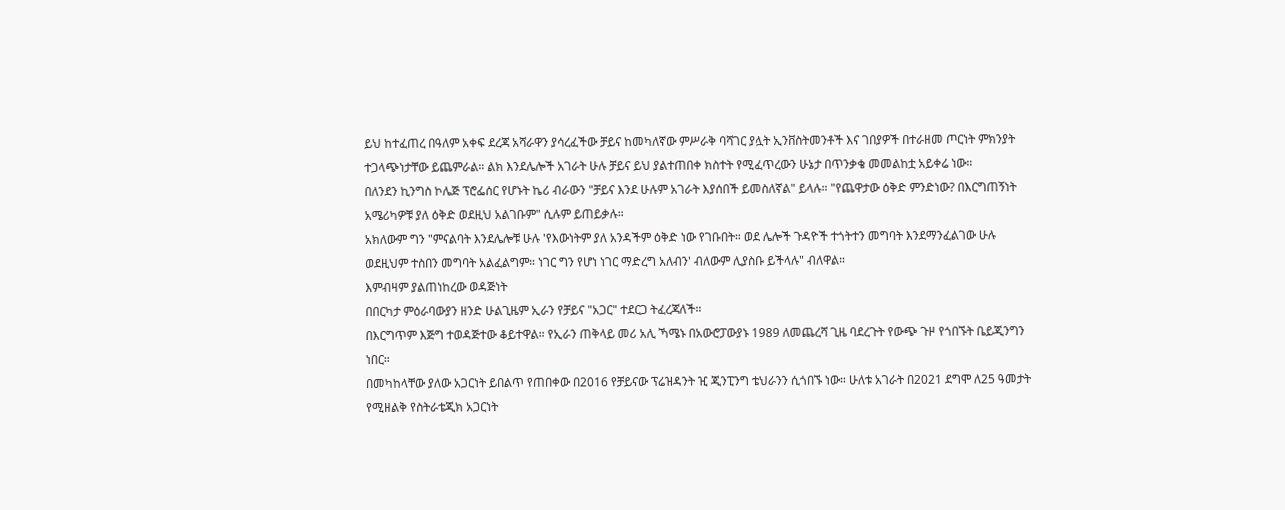ይህ ከተፈጠረ በዓለም አቀፍ ደረጃ አሻራዋን ያሳረፈችው ቻይና ከመካለኛው ምሥራቅ ባሻገር ያሏት ኢንቨስትመንቶች እና ገበያዎች በተራዘመ ጦርነት ምክንያት ተጋላጭነታቸው ይጨምራል። ልክ እንደሌሎች አገራት ሁሉ ቻይና ይህ ያልተጠበቀ ክስተት የሚፈጥረውን ሁኔታ በጥንቃቄ መመልከቷ አይቀሬ ነው።
በለንደን ኪንግስ ኮሌጅ ፕሮፌሰር የሆኑት ኬሪ ብራውን "ቻይና እንደ ሁሉም አገራት እያሰበች ይመስለኛል" ይላሉ። "የጨዋታው ዕቅድ ምንድነው? በእርግጠኝነት አሜሪካዎቹ ያለ ዕቅድ ወደዚህ አልገቡም" ሲሉም ይጠይቃሉ።
አክለውም ግን "ምናልባት እንደሌሎቹ ሁሉ 'የእውነትም ያለ አንዳችም ዕቅድ ነው የገቡበት። ወደ ሌሎች ጉዳዮች ተጎትተን መግባት እንደማንፈልገው ሁሉ ወደዚህም ተስበን መግባት አልፈልግም። ነገር ግን የሆነ ነገር ማድረግ አለብን' ብለውም ሊያስቡ ይችላሉ" ብለዋል።
እምብዛም ያልጠነከረው ወዳጅነት
በበርካታ ምዕራባውያን ዘንድ ሁልጊዜም ኢራን የቻይና "አጋር" ተደርጋ ትፈረጃለች።
በእርግጥም እጅግ ተወዳጅተው ቆይተዋል። የኢራን ጠቅላይ መሪ አሊ ኻሜኑ በአውሮፓውያኑ 1989 ለመጨረሻ ጊዜ ባደረጉት የውጭ ጉዞ የጎበኙት ቤይጂንግን ነበር።
በመካከላቸው ያለው አጋርነት ይበልጥ የጠበቀው በ2016 የቻይናው ፕሬዝዳንት ዢ ጂንፒንግ ቴህራንን ሲጎበኙ ነው። ሁለቱ አገራት በ2021 ደግሞ ለ25 ዓመታት የሚዘልቅ የስትራቴጂክ አጋርነት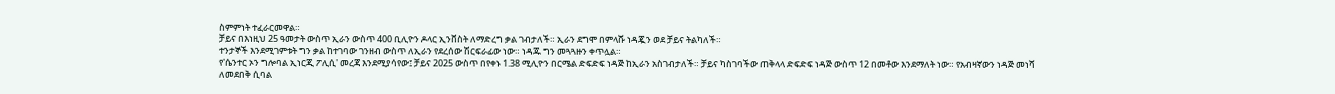ስምምነት ተፈራርመዋል።
ቻይና በእነዚህ 25 ዓመታት ውስጥ ኢራን ውስጥ 400 ቢሊዮን ዶላር ኢንቨስት ለማድረግ ቃል ገብታለች። ኢራን ደግሞ በምላሹ ነዳጇን ወደ ቻይና ትልካለች።
ተንታኞች እንደሚገምቱት ግን ቃል ከተገባው ገንዘብ ውስጥ ለኢራን የደረሰው ሽርፍራፊው ነው። ነዳጁ ግን መጓጓዙን ቀጥሏል።
የ'ሴንተር ኦን ግሎባል ኢነርጂ ፖሊሲ' መረጃ እንደሚያሳየው፤ ቻይና 2025 ውስጥ በየቀኑ 1.38 ሚሊዮን በርሜል ድፍድፍ ነዳጅ ከኢራን አስገብታለች። ቻይና ካስገባችው ጠቅላላ ድፍድፍ ነዳጅ ውስጥ 12 በመቶው እንደማለት ነው። የአብዛኛውን ነዳጅ መነሻ ለመደበቅ ሲባል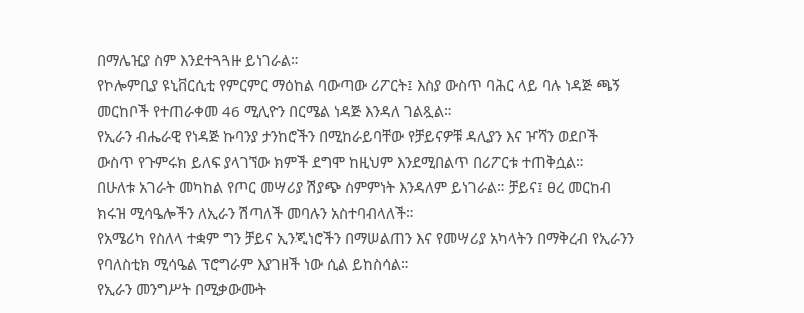በማሌዢያ ስም እንደተጓጓዙ ይነገራል።
የኮሎምቢያ ዩኒቨርሲቲ የምርምር ማዕከል ባውጣው ሪፖርት፤ እስያ ውስጥ ባሕር ላይ ባሉ ነዳጅ ጫኝ መርከቦች የተጠራቀመ 46 ሚሊዮን በርሜል ነዳጅ እንዳለ ገልጿል።
የኢራን ብሔራዊ የነዳጅ ኩባንያ ታንከሮችን በሚከራይባቸው የቻይናዎቹ ዳሊያን እና ዦሻን ወደቦች ውስጥ የጉምሩክ ይለፍ ያላገኘው ክምች ደግሞ ከዚህም እንደሚበልጥ በሪፖርቱ ተጠቅሷል።
በሁለቱ አገራት መካከል የጦር መሣሪያ ሽያጭ ስምምነት እንዳለም ይነገራል። ቻይና፤ ፀረ መርከብ ክሩዝ ሚሳዔሎችን ለኢራን ሽጣለች መባሉን አስተባብላለች።
የአሜሪካ የስለላ ተቋም ግን ቻይና ኢንጂነሮችን በማሠልጠን እና የመሣሪያ አካላትን በማቅረብ የኢራንን የባለስቲክ ሚሳዔል ፕሮግራም እያገዘች ነው ሲል ይከስሳል።
የኢራን መንግሥት በሚቃውሙት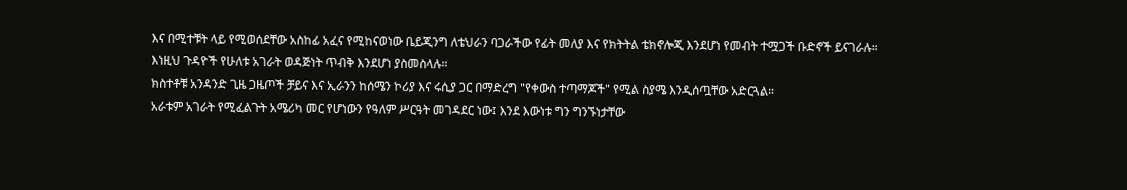እና በሚተቹት ላይ የሚወሰደቸው አስከፊ አፈና የሚከናወነው ቤይጂንግ ለቴህራን ባጋራችው የፊት መለያ እና የክትትል ቴክኖሎጂ እንደሆነ የመብት ተሟጋች ቡድኖች ይናገራሉ።
እነዚህ ጉዳዮች የሁለቱ አገራት ወዳጅነት ጥብቅ እንደሆነ ያስመስላሉ።
ክስተቶቹ አንዳንድ ጊዜ ጋዜጦች ቻይና እና ኢራንን ከሰሜን ኮሪያ እና ሩሲያ ጋር በማድረግ "የቀውስ ተጣማጆች" የሚል ስያሜ እንዲሰጧቸው አድርጓል።
አራቱም አገራት የሚፈልጉት አሜሪካ መር የሆነውን የዓለም ሥርዓት መገዳደር ነው፤ እንደ እውነቱ ግን ግንኙነታቸው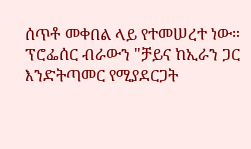ሰጥቶ መቀበል ላይ የተመሠረተ ነው።
ፕሮፌሰር ብራውን "ቻይና ከኢራን ጋር እንድትጣመር የሚያደርጋት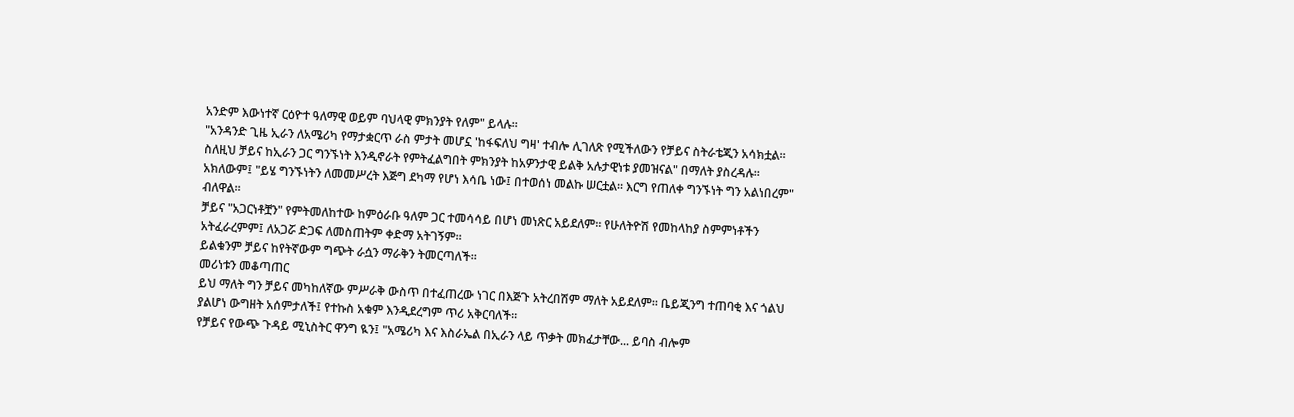አንድም እውነተኛ ርዕዮተ ዓለማዊ ወይም ባህላዊ ምክንያት የለም" ይላሉ።
"አንዳንድ ጊዜ ኢራን ለአሜሪካ የማታቋርጥ ራስ ምታት መሆኗ 'ከፋፍለህ ግዛ' ተብሎ ሊገለጽ የሚችለውን የቻይና ስትራቴጂን አሳክቷል። ስለዚህ ቻይና ከኢራን ጋር ግንኙነት እንዲኖራት የምትፈልግበት ምክንያት ከአዎንታዊ ይልቅ አሉታዊነቱ ያመዝናል" በማለት ያስረዳሉ።
አክለውም፤ "ይሄ ግንኙነትን ለመመሥረት እጅግ ደካማ የሆነ እሳቤ ነው፤ በተወሰነ መልኩ ሠርቷል። እርግ የጠለቀ ግንኙነት ግን አልነበረም" ብለዋል።
ቻይና "አጋርነቶቿን" የምትመለከተው ከምዕራቡ ዓለም ጋር ተመሳሳይ በሆነ መነጽር አይደለም። የሁለትዮሽ የመከላከያ ስምምነቶችን አትፈራረምም፤ ለአጋሯ ድጋፍ ለመስጠትም ቀድማ አትገኝም።
ይልቁንም ቻይና ከየትኛውም ግጭት ራሷን ማራቅን ትመርጣለች።
መሪነቱን መቆጣጠር
ይህ ማለት ግን ቻይና መካከለኛው ምሥራቅ ውስጥ በተፈጠረው ነገር በእጅጉ አትረበሽም ማለት አይደለም። ቤይጂንግ ተጠባቂ እና ጎልህ ያልሆነ ውግዘት አሰምታለች፤ የተኩስ አቁም እንዲደረግም ጥሪ አቅርባለች።
የቻይና የውጭ ጉዳይ ሚኒስትር ዋንግ ዪን፤ "አሜሪካ እና እስራኤል በኢራን ላይ ጥቃት መክፈታቸው... ይባስ ብሎም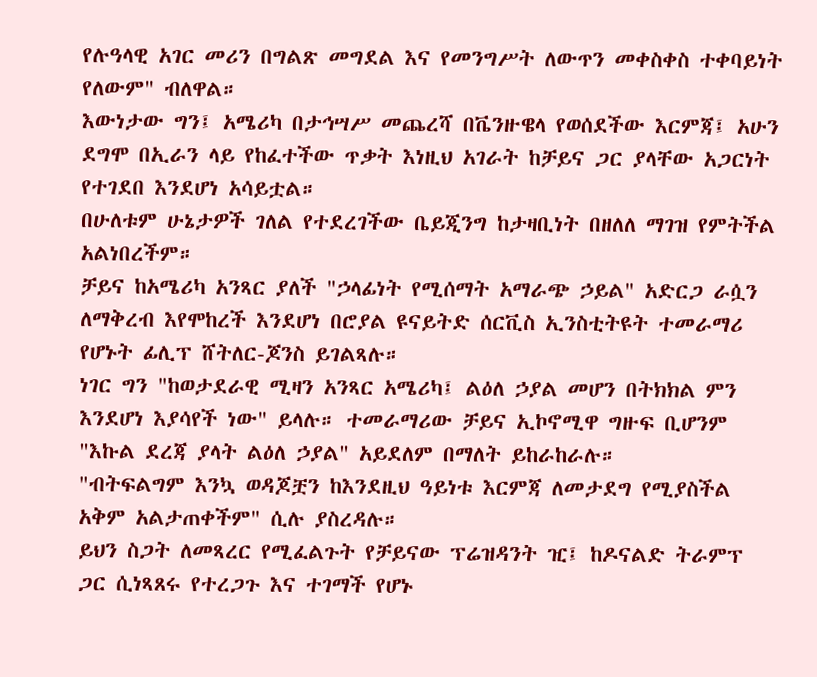የሉዓላዊ አገር መሪን በግልጽ መግደል እና የመንግሥት ለውጥን መቀስቀስ ተቀባይነት የለውም" ብለዋል።
እውነታው ግን፤ አሜሪካ በታኅሣሥ መጨረሻ በቬንዙዌላ የወሰደችው እርምጃ፤ አሁን ደግሞ በኢራን ላይ የከፈተችው ጥቃት እነዚህ አገራት ከቻይና ጋር ያላቸው አጋርነት የተገደበ እንደሆነ አሳይቷል።
በሁለቱም ሁኔታዎች ገለል የተደረገችው ቤይጂንግ ከታዛቢነት በዘለለ ማገዝ የምትችል አልነበረችም።
ቻይና ከአሜሪካ አንጻር ያለች "ኃላፊነት የሚሰማት አማራጭ ኃይል" አድርጋ ራሷን ለማቅረብ እየሞከረች እንደሆነ በሮያል ዩናይትድ ሰርቪስ ኢንስቲትዩት ተመራማሪ የሆኑት ፊሊፕ ሸትለር-ጆንስ ይገልጻሉ።
ነገር ግን "ከወታደራዊ ሚዛን አንጻር አሜሪካ፤ ልዕለ ኃያል መሆን በትክክል ምን እንደሆነ እያሳየች ነው" ይላሉ። ተመራማሪው ቻይና ኢኮኖሚዋ ግዙፍ ቢሆንም "እኩል ደረጃ ያላት ልዕለ ኃያል" አይደለም በማለት ይከራከራሉ።
"ብትፍልግም እንኳ ወዳጆቿን ከእንደዚህ ዓይነቱ እርምጃ ለመታደግ የሚያስችል አቅም አልታጠቀችም" ሲሉ ያስረዳሉ።
ይህን ስጋት ለመጻረር የሚፈልጉት የቻይናው ፕሬዝዳንት ዢ፤ ከዶናልድ ትራምፕ ጋር ሲነጻጸሩ የተረጋጉ እና ተገማች የሆኑ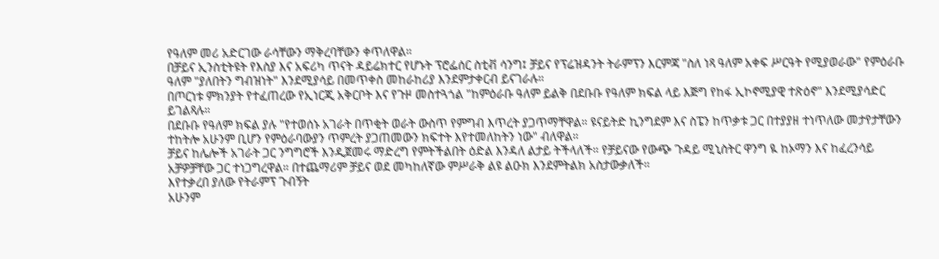የዓለም መሪ አድርገው ራሳቸውን ማቅረባቸውን ቀጥለዋል።
በቻይና ኢንስቲትዩት የእስያ እና አፍሪካ ጥናት ዳይሬክተር የሆኑት ፕሮፌሰር ስቲቭ ሳንግ፤ ቻይና የፕሬዝዳንት ትራምፕን እርምጃ "ስለ ነጻ ዓለም አቀፍ ሥርዓት የሚያወራው" የምዕራቡ ዓለም "ያለበትን ግብዝነት" እንደሚያሳይ በመጥቀስ መከራከሪያ እንደምታቀርብ ይናገራሉ።
በጦርነቱ ምክንያት የተፈጠረው የኢነርጂ አቅርቦት እና የጉዞ መስተጓጎል "ከምዕራቡ ዓለም ይልቅ በደቡቡ የዓለም ክፍል ላይ እጅግ የከፋ ኢኮኖሚያዊ ተጽዕኖ" እንደሚያሳድር ይገልጻሉ።
በደቡቡ የዓለም ክፍል ያሉ "የተወሰኑ አገራት በጥቂት ወራት ውስጥ የምግብ እጥረት ያጋጥማቸዋል። ዩናይትድ ኪንግደም እና ስፔን ከጥቃቱ ጋር በተያያዘ ተነጥለው መታየታቸውን ተከትሎ አሁንም ቢሆን የምዕራባውያን ጥምረት ያጋጠመውን ክፍተት እየተመለከትን ነው" ብለዋል።
ቻይና ከሌሎች አገራት ጋር ንግግሮች እንዲጀመሩ ማድረግ የምትችልበት ዕድል እንዳለ ልታይ ትችላለች። የቻይናው የውጭ ጉዳይ ሚኒስትር ዋንግ ዪ ከኦማን እና ከፈረንሳይ አቻዎቻቸው ጋር ተነጋግረዋል። በተጨማሪም ቻይና ወደ መካከለኛው ምሥራቅ ልዩ ልዑክ እንደምትልክ አስታውቃለች።
እየተቃረበ ያለው የትራምፕ ጉብኝት
አሁንም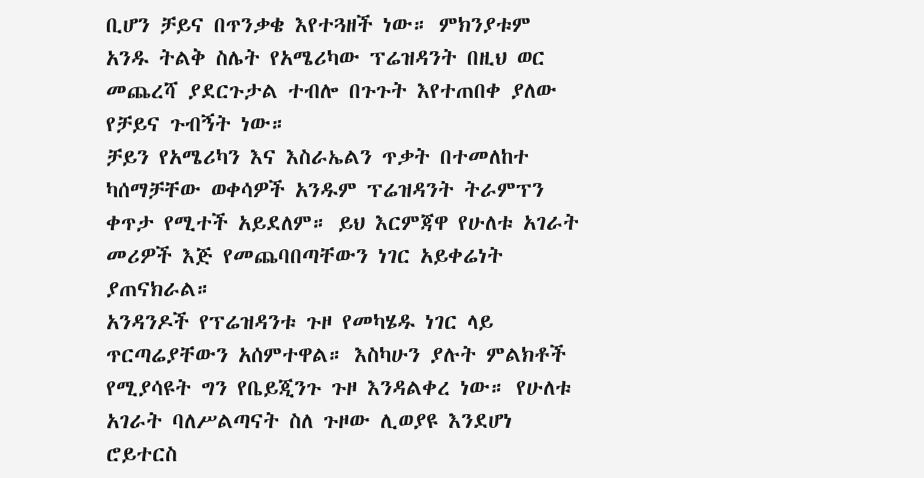ቢሆን ቻይና በጥንቃቄ እየተጓዘች ነው። ምክንያቱም አንዱ ትልቅ ስሌት የአሜሪካው ፕሬዝዳንት በዚህ ወር መጨረሻ ያደርጉታል ተብሎ በጉጉት እየተጠበቀ ያለው የቻይና ጉብኝት ነው።
ቻይን የአሜሪካን እና እስራኤልን ጥቃት በተመለከተ ካሰማቻቸው ወቀሳዎች አንዱም ፕሬዝዳንት ትራምፕን ቀጥታ የሚተች አይደለም። ይህ እርምጃዋ የሁለቱ አገራት መሪዎች እጅ የመጨባበጣቸውን ነገር አይቀሬነት ያጠናክራል።
አንዳንዶች የፕሬዝዳንቱ ጉዞ የመካሄዱ ነገር ላይ ጥርጣሬያቸውን አሰምተዋል። እስካሁን ያሉት ምልክቶች የሚያሳዩት ግን የቤይጂንጉ ጉዞ እንዳልቀረ ነው። የሁለቱ አገራት ባለሥልጣናት ስለ ጉዞው ሊወያዩ እንደሆነ ሮይተርስ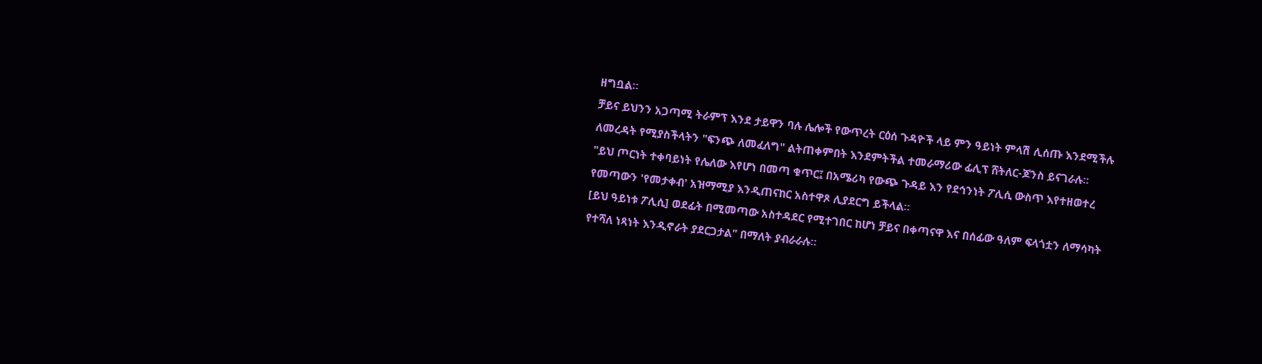ዘግቧል።
ቻይና ይህንን አጋጣሚ ትራምፕ እንደ ታይዋን ባሉ ሌሎች የውጥረት ርዕሰ ጉዳዮች ላይ ምን ዓይነት ምላሽ ሊሰጡ እንደሚችሉ ለመረዳት የሚያስችላትን "ፍንጭ ለመፈለግ" ልትጠቀምበት እንደምትችል ተመራማሪው ፊሊፕ ሸትለር-ጆንስ ይናገራሉ።
"ይህ ጦርነት ተቀባይነት የሌለው እየሆነ በመጣ ቁጥር፤ በአሜሪካ የውጭ ጉዳይ እን የደኅንነት ፖሊሲ ውስጥ እየተዘወተረ የመጣውን 'የመታቀብ' አዝማሚያ እንዲጠናከር አስተዋጾ ሊያደርግ ይችላል።
[ይህ ዓይነቱ ፖሊሲ] ወደፊት በሚመጣው አስተዳደር የሚተገበር ከሆነ ቻይና በቀጣናዋ እና በሰፊው ዓለም ፍላጎቷን ለማሳካት የተሻለ ነጻነት እንዲኖራት ያደርጋታል" በማለት ያብራራሉ።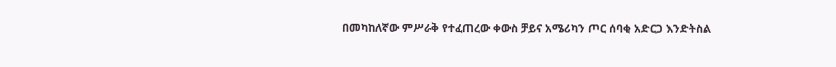በመካከለኛው ምሥራቅ የተፈጠረው ቀውስ ቻይና አሜሪካን ጦር ሰባቂ አድርጋ እንድትስል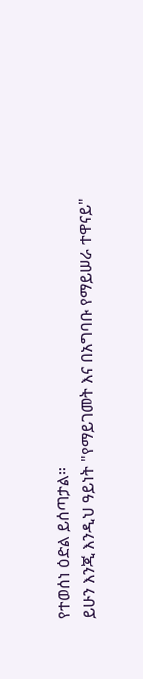የተወሰነ ዕድል ይሰጣታል።
ይሁን እንጂ እንዲህ ዓይነት "የማይገመት እና በአግባቡ የማይሠራ ተዋናይ"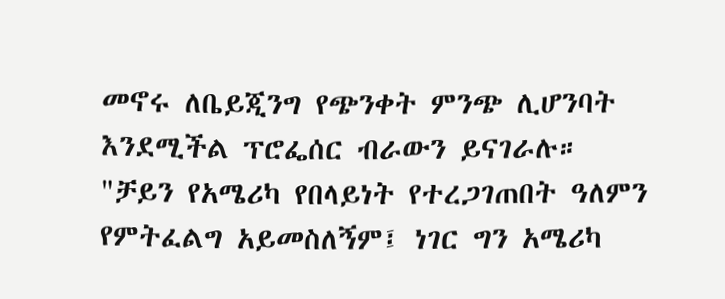መኖሩ ለቤይጂንግ የጭንቀት ምንጭ ሊሆንባት እንደሚችል ፕሮፌሰር ብራውን ይናገራሉ።
"ቻይን የአሜሪካ የበላይነት የተረጋገጠበት ዓለምን የምትፈልግ አይመስለኝም፤ ነገር ግን አሜሪካ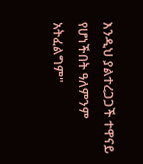እንዲህ ያልተረጋጋች ተዋናይ የሆነችበት ዓለምንም አትፈልግም"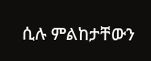ሲሉ ምልከታቸውን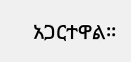አጋርተዋል።